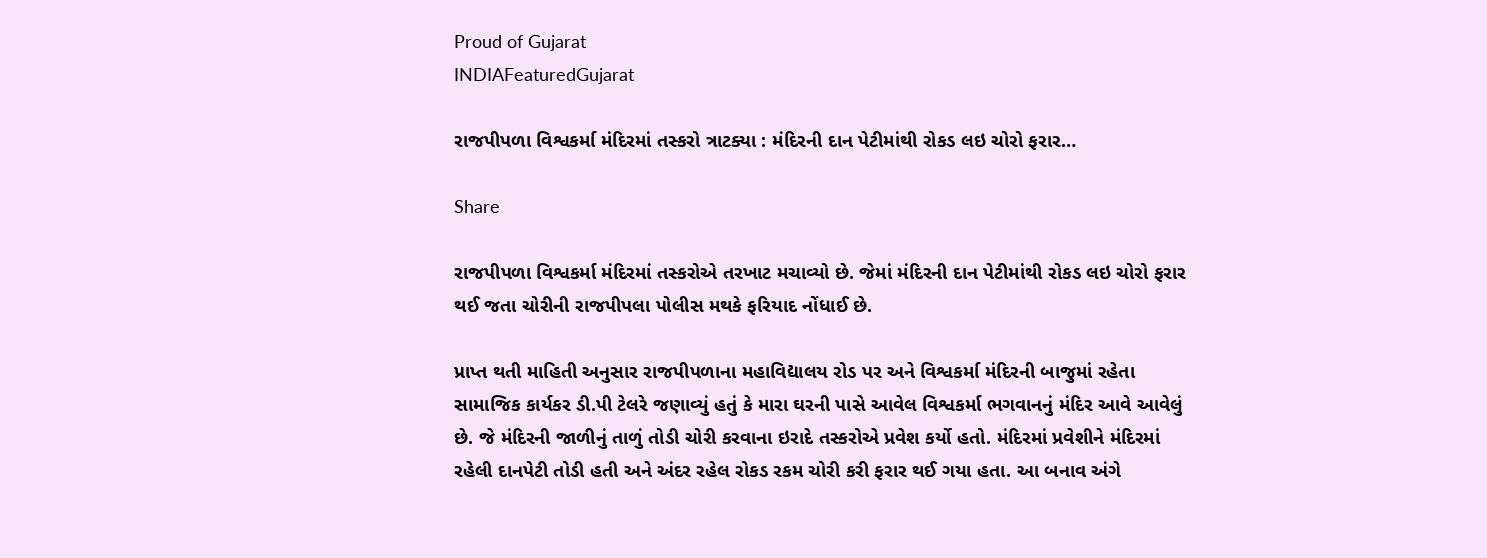Proud of Gujarat
INDIAFeaturedGujarat

રાજપીપળા વિશ્વકર્મા મંદિરમાં તસ્કરો ત્રાટક્યા : મંદિરની દાન પેટીમાંથી રોકડ લઇ ચોરો ફરાર…

Share

રાજપીપળા વિશ્વકર્મા મંદિરમાં તસ્કરોએ તરખાટ મચાવ્યો છે. જેમાં મંદિરની દાન પેટીમાંથી રોકડ લઇ ચોરો ફરાર થઈ જતા ચોરીની રાજપીપલા પોલીસ મથકે ફરિયાદ નોંધાઈ છે.

પ્રાપ્ત થતી માહિતી અનુસાર રાજપીપળાના મહાવિદ્યાલય રોડ પર અને વિશ્વકર્મા મંદિરની બાજુમાં રહેતા સામાજિક કાર્યકર ડી.પી ટેલરે જણાવ્યું હતું કે મારા ઘરની પાસે આવેલ વિશ્વકર્મા ભગવાનનું મંદિર આવે આવેલું છે. જે મંદિરની જાળીનું તાળું તોડી ચોરી કરવાના ઇરાદે તસ્કરોએ પ્રવેશ કર્યો હતો. મંદિરમાં પ્રવેશીને મંદિરમાં રહેલી દાનપેટી તોડી હતી અને અંદર રહેલ રોકડ રકમ ચોરી કરી ફરાર થઈ ગયા હતા. આ બનાવ અંગે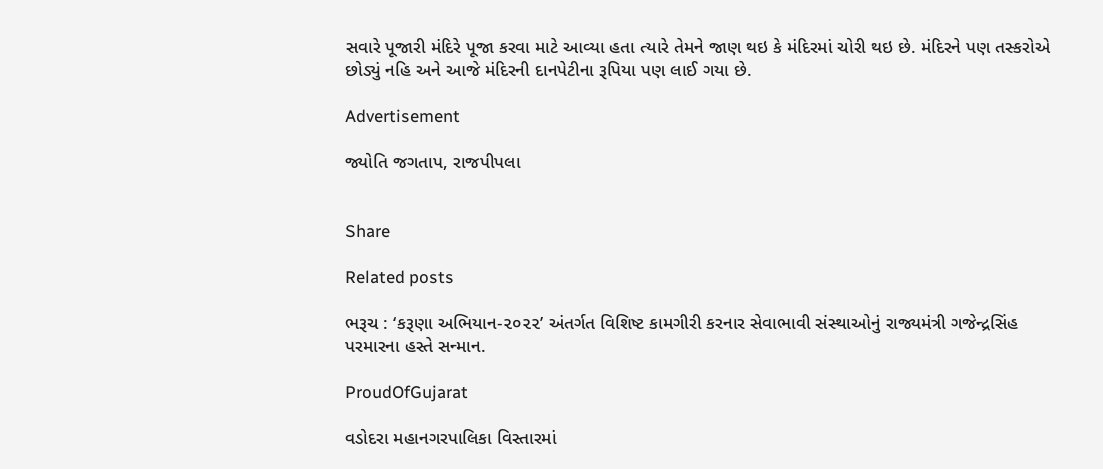સવારે પૂજારી મંદિરે પૂજા કરવા માટે આવ્યા હતા ત્યારે તેમને જાણ થઇ કે મંદિરમાં ચોરી થઇ છે. મંદિરને પણ તસ્કરોએ છોડ્યું નહિ અને આજે મંદિરની દાનપેટીના રૂપિયા પણ લાઈ ગયા છે.

Advertisement

જ્યોતિ જગતાપ, રાજપીપલા


Share

Related posts

ભરૂચ : ‘કરૂણા અભિયાન-૨૦૨૨’ અંતર્ગત વિશિષ્ટ કામગીરી કરનાર સેવાભાવી સંસ્થાઓનું રાજ્યમંત્રી ગજેન્દ્રસિંહ પરમારના હસ્તે સન્માન.

ProudOfGujarat

વડોદરા મહાનગરપાલિકા વિસ્તારમાં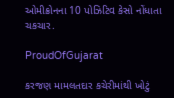ઓમીક્રોનના 10 પોઝિટિવ કેસો નોંધાતા ચકચાર.

ProudOfGujarat

કરજણ મામલતદાર કચેરીમાંથી ખોટું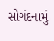સોગંદનામું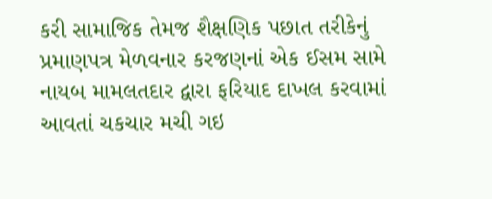કરી સામાજિક તેમજ શૈક્ષણિક પછાત તરીકેનું પ્રમાણપત્ર મેળવનાર કરજણનાં એક ઈસમ સામે નાયબ મામલતદાર દ્વારા ફરિયાદ દાખલ કરવામાં આવતાં ચકચાર મચી ગઇ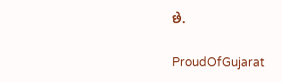છે.

ProudOfGujarat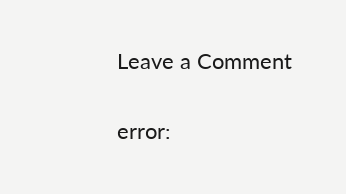Leave a Comment

error: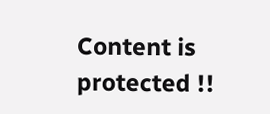Content is protected !!